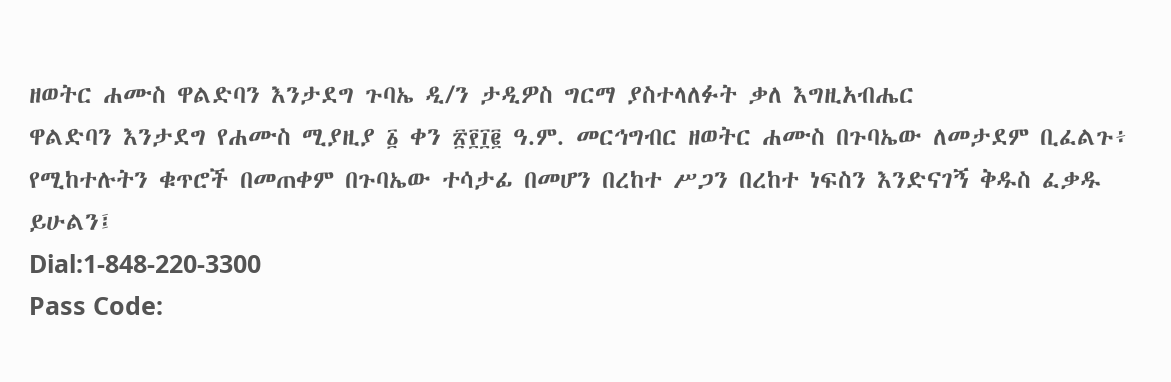ዘወትር ሐሙስ ዋልድባን እንታደግ ጉባኤ ዲ/ን ታዲዎስ ግርማ ያስተላለፉት ቃለ እግዚአብሔር
ዋልድባን እንታደግ የሐሙስ ሚያዚያ ፩ ቀን ፳፻፲፪ ዓ.ም. መርኅግብር ዘወትር ሐሙስ በጉባኤው ለመታደም ቢፈልጉ፥ የሚከተሉትን ቁጥሮች በመጠቀም በጉባኤው ተሳታፊ በመሆን በረከተ ሥጋን በረከተ ነፍስን እንድናገኝ ቅዱስ ፈቃዱ ይሁልን፤
Dial:1-848-220-3300
Pass Code: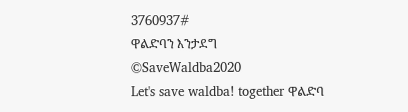3760937#
ዋልድባን እንታደግ
©SaveWaldba2020
Let's save waldba! together ዋልድባ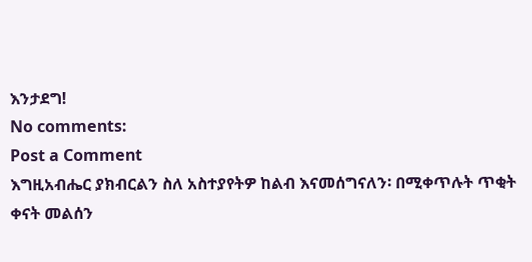እንታደግ!
No comments:
Post a Comment
እግዚአብሔር ያክብርልን ስለ አስተያየትዎ ከልብ እናመሰግናለን፡ በሚቀጥሉት ጥቂት ቀናት መልሰን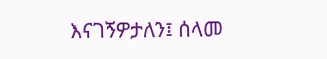እናገኝዎታለን፤ ሰላመ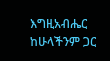እግዚአብሔር ከሁላችንም ጋር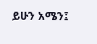ይሁን አሜን፤